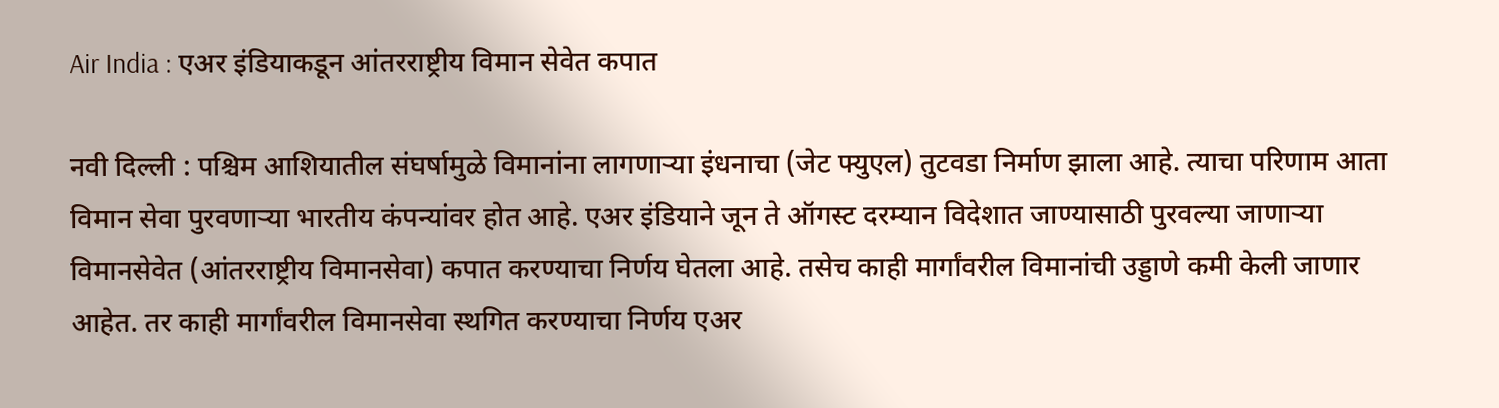Air India : एअर इंडियाकडून आंतरराष्ट्रीय विमान सेवेत कपात

नवी दिल्ली : पश्चिम आशियातील संघर्षामुळे विमानांना लागणाऱ्या इंधनाचा (जेट फ्युएल) तुटवडा निर्माण झाला आहे. त्याचा परिणाम आता विमान सेवा पुरवणाऱ्या भारतीय कंपन्यांवर होत आहे. एअर इंडियाने जून ते ऑगस्ट दरम्यान विदेशात जाण्यासाठी पुरवल्या जाणाऱ्या विमानसेवेत (आंतरराष्ट्रीय विमानसेवा) कपात करण्याचा निर्णय घेतला आहे. तसेच काही मार्गांवरील विमानांची उड्डाणे कमी केली जाणार आहेत. तर काही मार्गांवरील विमानसेवा स्थगित करण्याचा निर्णय एअर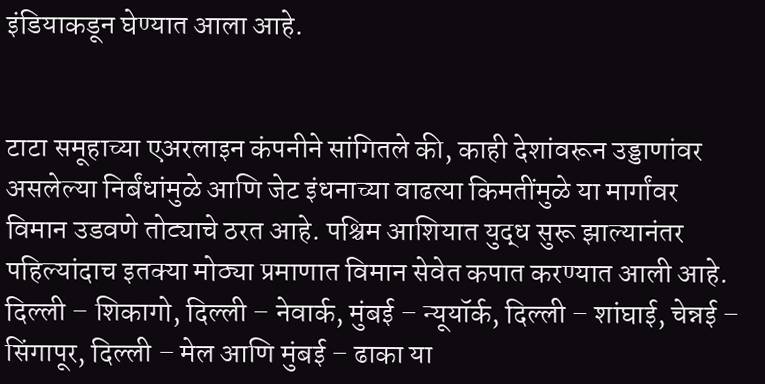इंडियाकडून घेण्यात आला आहे.


टाटा समूहाच्या एअरलाइन कंपनीने सांगितले की, काही देशांवरून उड्डाणांवर असलेल्या निर्बंधांमुळे आणि जेट इंधनाच्या वाढत्या किमतींमुळे या मार्गांवर विमान उडवणे तोट्याचे ठरत आहे. पश्चिम आशियात युद्ध सुरू झाल्यानंतर पहिल्यांदाच इतक्या मोठ्या प्रमाणात विमान सेवेत कपात करण्यात आली आहे. दिल्ली – शिकागो, दिल्ली – नेवार्क, मुंबई – न्यूयॉर्क, दिल्ली – शांघाई, चेन्नई – सिंगापूर, दिल्ली – मेल आणि मुंबई – ढाका या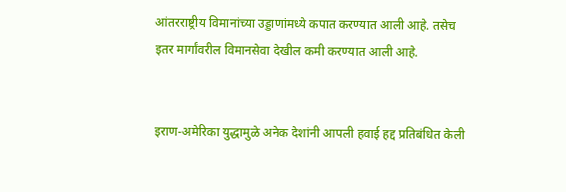आंतरराष्ट्रीय विमानांच्या उड्डाणांमध्ये कपात करण्यात आली आहे. तसेच इतर मार्गांवरील विमानसेवा देखील कमी करण्यात आली आहे.


इराण-अमेरिका युद्धामुळे अनेक देशांनी आपली हवाई हद्द प्रतिबंधित केली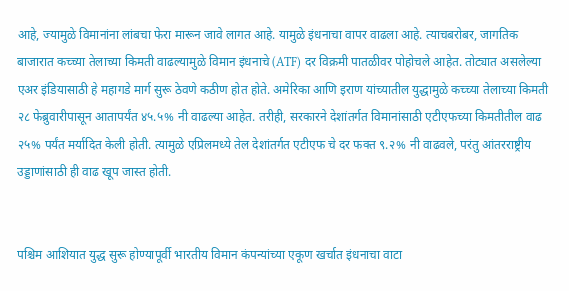आहे, ज्यामुळे विमानांना लांबचा फेरा मारून जावे लागत आहे. यामुळे इंधनाचा वापर वाढला आहे. त्याचबरोबर, जागतिक बाजारात कच्च्या तेलाच्या किमती वाढल्यामुळे विमान इंधनाचे (ATF) दर विक्रमी पातळीवर पोहोचले आहेत. तोट्यात असलेल्या एअर इंडियासाठी हे महागडे मार्ग सुरू ठेवणे कठीण होत होते. अमेरिका आणि इराण यांच्यातील युद्धामुळे कच्च्या तेलाच्या किमती २८ फेब्रुवारीपासून आतापर्यंत ४५.५% नी वाढल्या आहेत. तरीही, सरकारने देशांतर्गत विमानांसाठी एटीएफच्या किमतीतील वाढ २५% पर्यंत मर्यादित केली होती. त्यामुळे एप्रिलमध्ये तेल देशांतर्गत एटीएफ चे दर फक्त ९.२% नी वाढवले, परंतु आंतरराष्ट्रीय उड्डाणांसाठी ही वाढ खूप जास्त होती.


पश्चिम आशियात युद्ध सुरू होण्यापूर्वी भारतीय विमान कंपन्यांच्या एकूण खर्चात इंधनाचा वाटा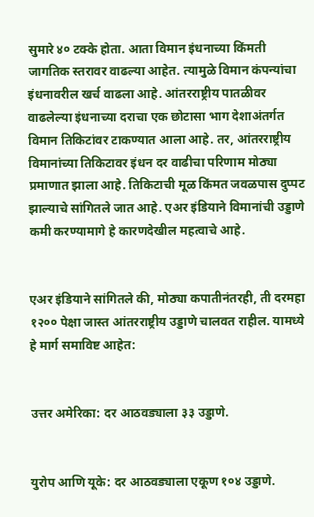सुमारे ४० टक्के होता. आता विमान इंधनाच्या किंमती जागतिक स्तरावर वाढल्या आहेत. त्यामुळे विमान कंपन्यांचा इंधनावरील खर्च वाढला आहे. आंतरराष्ट्रीय पातळीवर वाढलेल्या इंधनाच्या दराचा एक छोटासा भाग देशाअंतर्गत विमान तिकिटांवर टाकण्यात आला आहे. तर, आंतरराष्ट्रीय विमानांच्या तिकिटावर इंधन दर वाढीचा परिणाम मोठ्या प्रमाणात झाला आहे. तिकिटाची मूळ किंमत जवळपास दुप्पट झाल्याचे सांगितले जात आहे. एअर इंडियाने विमानांची उड्डाणे कमी करण्यामागे हे कारणदेखील महत्वाचे आहे.


एअर इंडियाने सांगितले की, मोठ्या कपातीनंतरही, ती दरमहा १२०० पेक्षा जास्त आंतरराष्ट्रीय उड्डाणे चालवत राहील. यामध्ये हे मार्ग समाविष्ट आहेत:


उत्तर अमेरिका: दर आठवड्याला ३३ उड्डाणे.


युरोप आणि यूके: दर आठवड्याला एकूण १०४ उड्डाणे.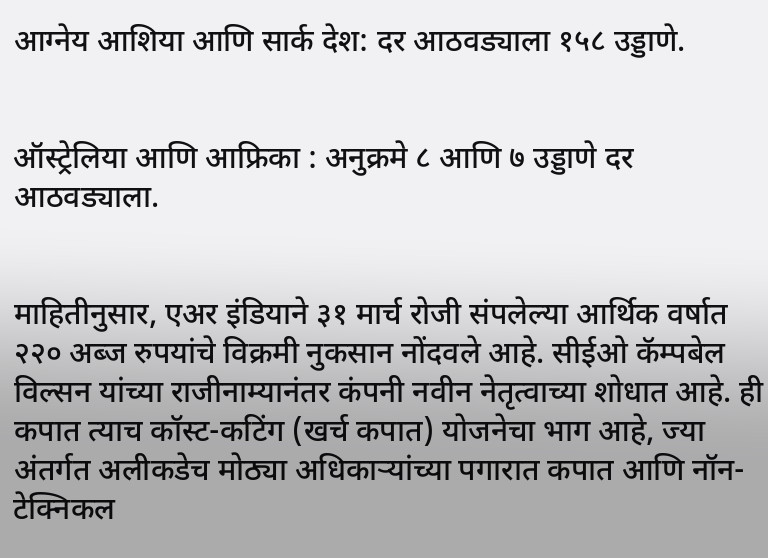आग्नेय आशिया आणि सार्क देश: दर आठवड्याला १५८ उड्डाणे.


ऑस्ट्रेलिया आणि आफ्रिका : अनुक्रमे ८ आणि ७ उड्डाणे दर आठवड्याला.


माहितीनुसार, एअर इंडियाने ३१ मार्च रोजी संपलेल्या आर्थिक वर्षात २२० अब्ज रुपयांचे विक्रमी नुकसान नोंदवले आहे. सीईओ कॅम्पबेल विल्सन यांच्या राजीनाम्यानंतर कंपनी नवीन नेतृत्वाच्या शोधात आहे. ही कपात त्याच कॉस्ट-कटिंग (खर्च कपात) योजनेचा भाग आहे, ज्या अंतर्गत अलीकडेच मोठ्या अधिकाऱ्यांच्या पगारात कपात आणि नॉन-टेक्निकल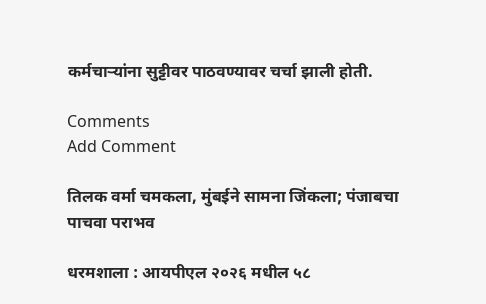कर्मचाऱ्यांना सुट्टीवर पाठवण्यावर चर्चा झाली होती.

Comments
Add Comment

तिलक वर्मा चमकला, मुंबईने सामना जिंकला; पंजाबचा पाचवा पराभव

धरमशाला : आयपीएल २०२६ मधील ५८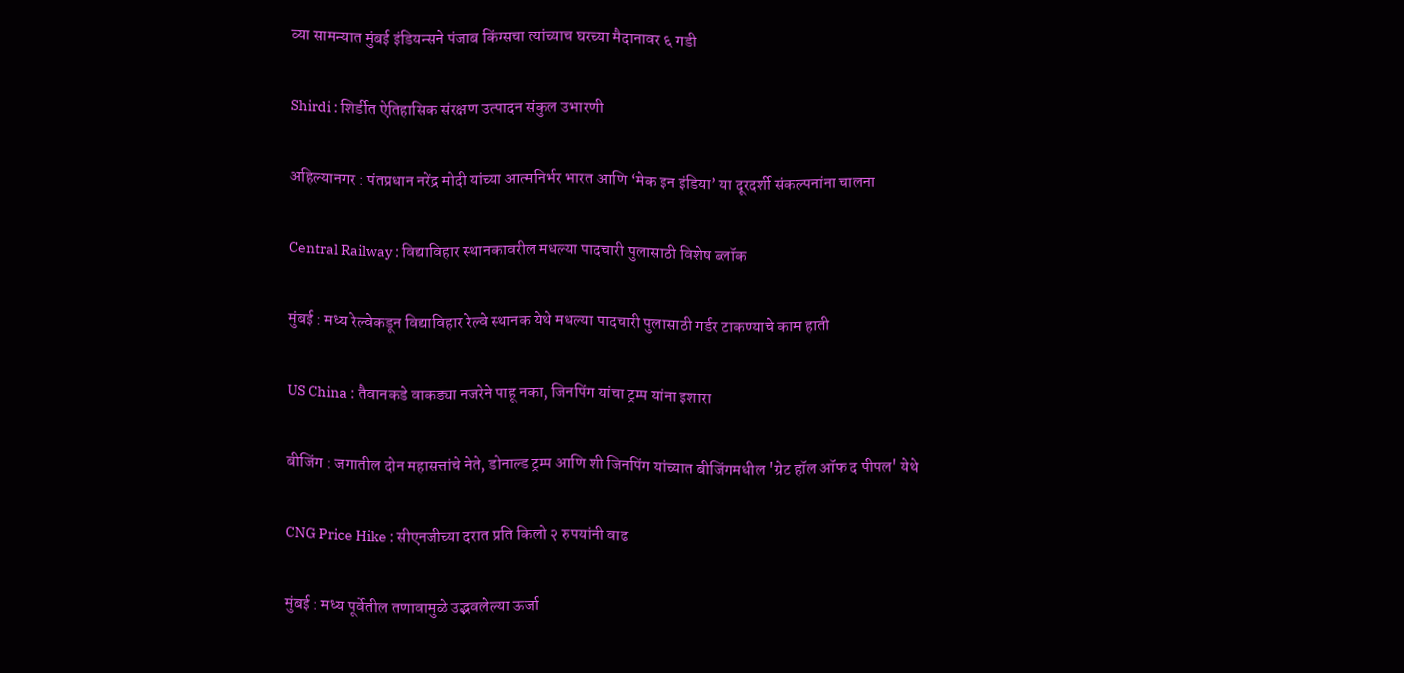व्या सामन्यात मुंबई इंडियन्सने पंजाब किंग्सचा त्यांच्याच घरच्या मैदानावर ६ गडी

Shirdi : शिर्डीत ऐतिहासिक संरक्षण उत्पादन संकुल उभारणी

अहिल्यानगर : पंतप्रधान नरेंद्र मोदी यांच्या आत्मनिर्भर भारत आणि ‘मेक इन इंडिया’ या दूरदर्शी संकल्पनांना चालना

Central Railway : विद्याविहार स्थानकावरील मधल्या पादचारी पुलासाठी विशेष ब्लॉक

मुंबई : मध्य रेल्वेकडून विद्याविहार रेल्वे स्थानक येथे मधल्या पादचारी पुलासाठी गर्डर टाकण्याचे काम हाती

US China : तैवानकडे वाकड्या नजरेने पाहू नका, जिनपिंग यांचा ट्रम्प यांना इशारा

बीजिंग : जगातील दोन महासत्तांचे नेते, डोनाल्ड ट्रम्प आणि शी जिनपिंग यांच्यात बीजिंगमधील 'ग्रेट हॉल ऑफ द पीपल' येथे

CNG Price Hike : सीएनजीच्या दरात प्रति किलो २ रुपयांनी वाढ

मुंबई : मध्य पूर्वेतील तणावामुळे उद्भवलेल्या ऊर्जा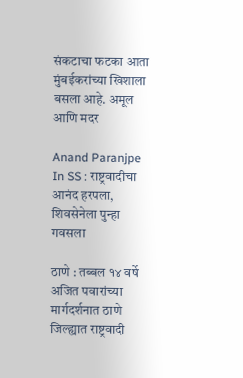संकटाचा फटका आता मुंबईकरांच्या खिशाला बसला आहे. अमूल आणि मदर

Anand Paranjpe In SS : राष्ट्रवादीचा आनंद हरपला, शिवसेनेला पुन्हा गवसला

ठाणे : तब्बल १४ वर्षे अजित पवारांच्या मार्गदर्शनात ठाणे जिल्ह्यात राष्ट्रवादी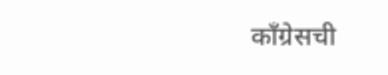काँग्रेसची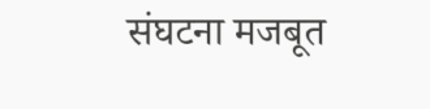संघटना मजबूत